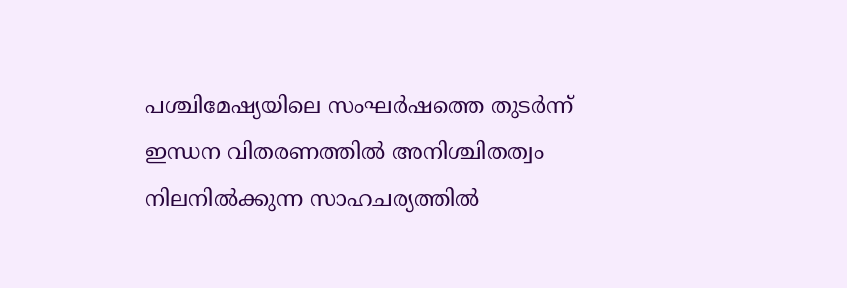പശ്ചിമേഷ്യയിലെ സംഘർഷത്തെ തുടർന്ന് ഇന്ധന വിതരണത്തിൽ അനിശ്ചിതത്വം നിലനിൽക്കുന്ന സാഹചര്യത്തിൽ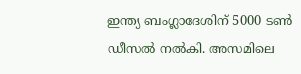ഇന്ത്യ ബംഗ്ലാദേശിന് 5000 ടൺ ഡീസൽ നൽകി. അസമിലെ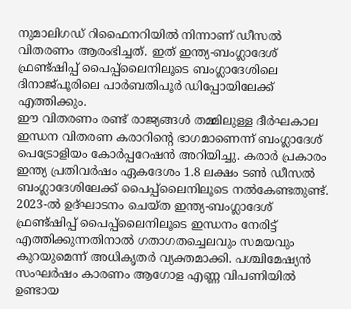നുമാലിഗഡ് റിഫൈനറിയിൽ നിന്നാണ് ഡീസൽ വിതരണം ആരംഭിച്ചത്. ഇത് ഇന്ത്യ-ബംഗ്ലാദേശ് ഫ്രണ്ട്ഷിപ്പ് പൈപ്പ്ലൈനിലൂടെ ബംഗ്ലാദേശിലെ ദിനാജ്പൂരിലെ പാർബതിപൂർ ഡിപ്പോയിലേക്ക് എത്തിക്കും.
ഈ വിതരണം രണ്ട് രാജ്യങ്ങൾ തമ്മിലുള്ള ദീർഘകാല ഇന്ധന വിതരണ കരാറിന്റെ ഭാഗമാണെന്ന് ബംഗ്ലാദേശ് പെട്രോളിയം കോർപ്പറേഷൻ അറിയിച്ചു. കരാർ പ്രകാരം ഇന്ത്യ പ്രതിവർഷം ഏകദേശം 1.8 ലക്ഷം ടൺ ഡീസൽ ബംഗ്ലാദേശിലേക്ക് പൈപ്പ്ലൈനിലൂടെ നൽകേണ്ടതുണ്ട്.
2023-ൽ ഉദ്ഘാടനം ചെയ്ത ഇന്ത്യ-ബംഗ്ലാദേശ് ഫ്രണ്ട്ഷിപ്പ് പൈപ്പ്ലൈനിലൂടെ ഇന്ധനം നേരിട്ട് എത്തിക്കുന്നതിനാൽ ഗതാഗതച്ചെലവും സമയവും കുറയുമെന്ന് അധികൃതർ വ്യക്തമാക്കി. പശ്ചിമേഷ്യൻ സംഘർഷം കാരണം ആഗോള എണ്ണ വിപണിയിൽ ഉണ്ടായ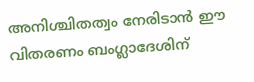അനിശ്ചിതത്വം നേരിടാൻ ഈ വിതരണം ബംഗ്ലാദേശിന്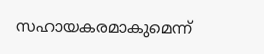സഹായകരമാകുമെന്ന്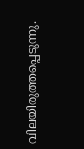വിലയിരുത്തപ്പെടുന്നു.